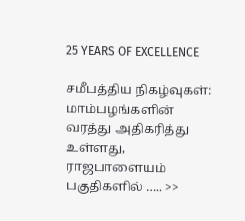25 YEARS OF EXCELLENCE

சமீபத்திய நிகழ்வுகள்:
மாம்பழங்களின் வரத்து அதிகரித்து உள்ளது, ராஜபாளையம் பகுதிகளில் ….. >>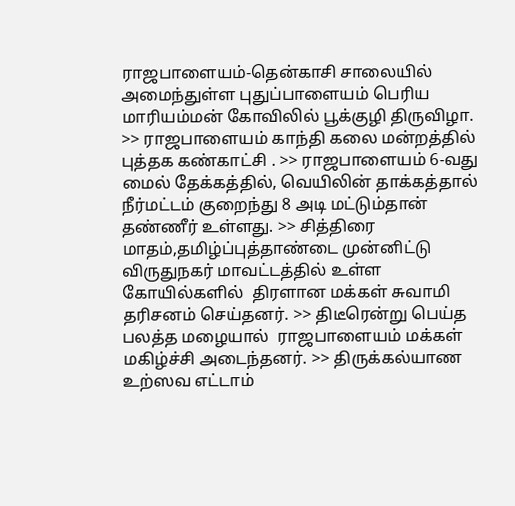ராஜபாளையம்-தென்காசி சாலையில் அமைந்துள்ள புதுப்பாளையம் பெரிய மாரியம்மன் கோவிலில் பூக்குழி திருவிழா. >> ராஜபாளையம் காந்தி கலை மன்றத்தில் புத்தக கண்காட்சி . >> ராஜபாளையம் 6-வது மைல் தேக்கத்தில், வெயிலின் தாக்கத்தால் நீர்மட்டம் குறைந்து 8 அடி மட்டும்தான் தண்ணீர் உள்ளது. >> சித்திரை மாதம்,தமிழ்ப்புத்தாண்டை முன்னிட்டு விருதுநகர் மாவட்டத்தில் உள்ள கோயில்களில்  திரளான மக்கள் சுவாமி தரிசனம் செய்தனர். >> திடீரென்று பெய்த பலத்த மழையால்  ராஜபாளையம் மக்கள் மகிழ்ச்சி அடைந்தனர். >> திருக்கல்யாண உற்ஸவ எட்டாம்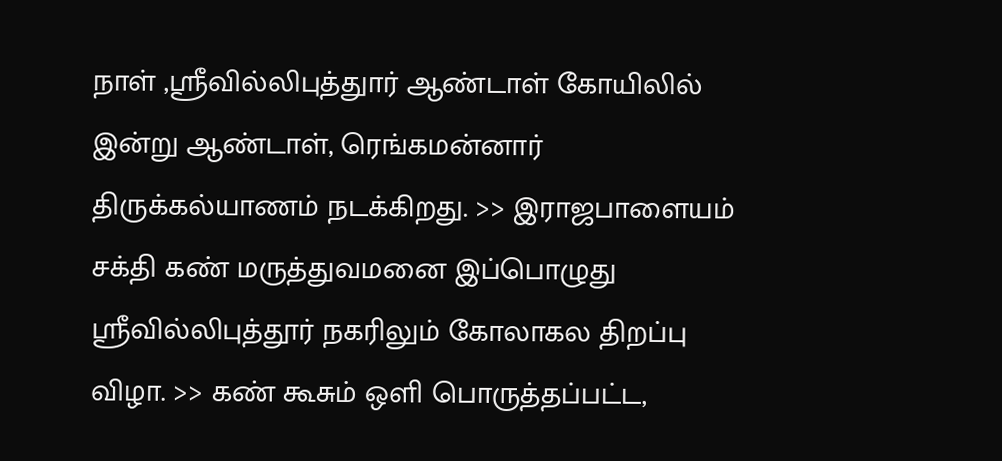நாள் ,ஸ்ரீவில்லிபுத்துார் ஆண்டாள் கோயிலில் இன்று ஆண்டாள், ரெங்கமன்னார் திருக்கல்யாணம் நடக்கிறது. >> இராஜபாளையம் சக்தி கண் மருத்துவமனை இப்பொழுது ஸ்ரீவில்லிபுத்தூர் நகரிலும் கோலாகல திறப்பு விழா. >> கண் கூசும் ஒளி பொருத்தப்பட்ட,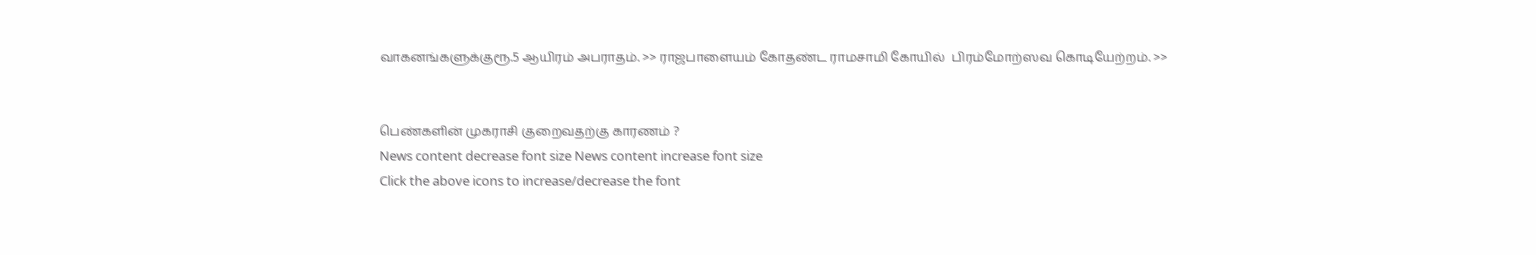வாகனங்களுக்குரூ.5 ஆயிரம் அபராதம். >> ராஜபாளையம் கோதண்ட ராமசாமி கோயில்  பிரம்மோற்ஸவ கொடியேற்றம். >>


பெண்களின் முகராசி குறைவதற்கு காரணம் ?
News content decrease font size News content increase font size
Click the above icons to increase/decrease the font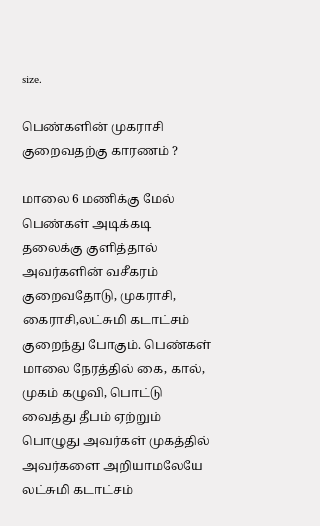size.

பெண்களின் முகராசி குறைவதற்கு காரணம் ?

மாலை 6 மணிக்கு மேல் பெண்கள் அடிக்கடி தலைக்கு குளித்தால் அவர்களின் வசீகரம் குறைவதோடு, முகராசி, கைராசி,லட்சுமி கடாட்சம் குறைந்து போகும். பெண்கள் மாலை நேரத்தில் கை, கால், முகம் கழுவி, பொட்டு வைத்து தீபம் ஏற்றும் பொழுது அவர்கள் முகத்தில் அவர்களை அறியாமலேயே லட்சுமி கடாட்சம்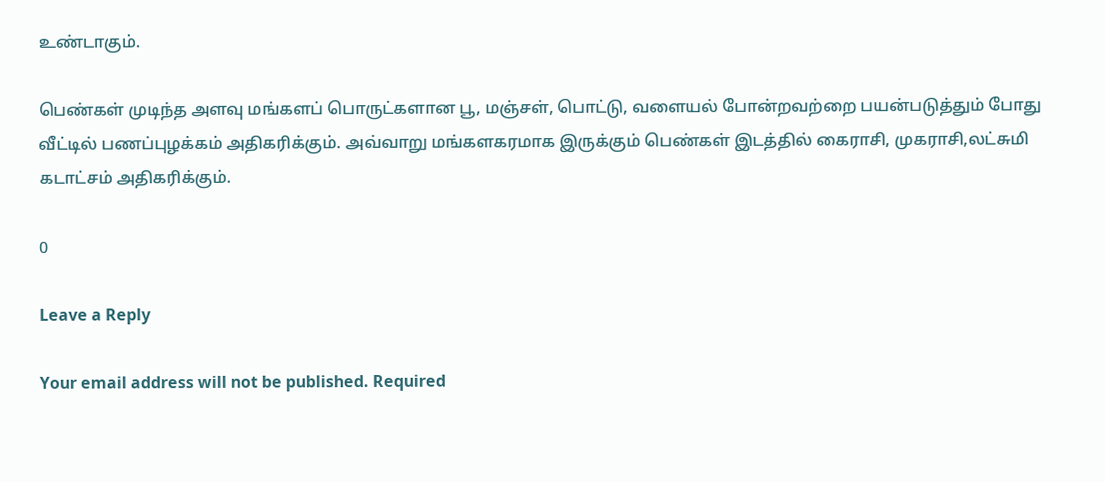உண்டாகும்.

பெண்கள் முடிந்த அளவு மங்களப் பொருட்களான பூ, மஞ்சள், பொட்டு, வளையல் போன்றவற்றை பயன்படுத்தும் போது வீட்டில் பணப்புழக்கம் அதிகரிக்கும். அவ்வாறு மங்களகரமாக இருக்கும் பெண்கள் இடத்தில் கைராசி, முகராசி,லட்சுமி கடாட்சம் அதிகரிக்கும்.

0

Leave a Reply

Your email address will not be published. Required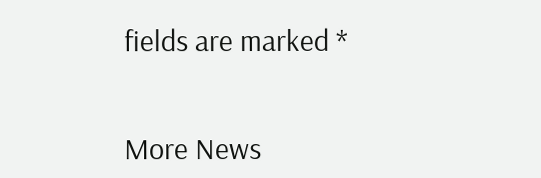fields are marked *


More News